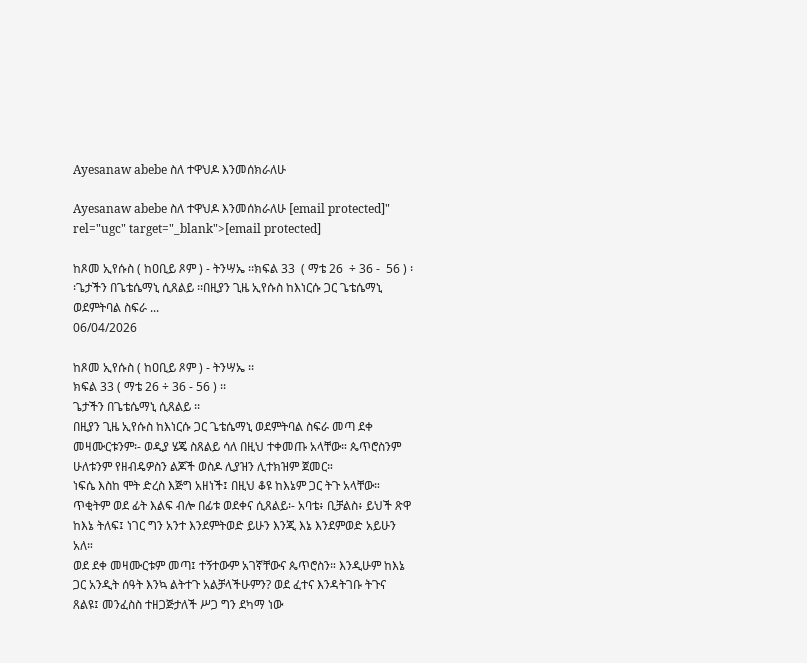Ayesanaw abebe ስለ ተዋህዶ እንመሰክራለሁ

Ayesanaw abebe ስለ ተዋህዶ እንመሰክራለሁ [email protected]" rel="ugc" target="_blank">[email protected]

ከጾመ ኢየሱስ ( ከዐቢይ ጾም ) - ትንሣኤ ፡፡ክፍል 33  ( ማቴ 26  ÷ 36 -  56 ) ፡፡ጌታችን በጌቴሴማኒ ሲጸልይ ፡፡በዚያን ጊዜ ኢየሱስ ከእነርሱ ጋር ጌቴሴማኒ ወደምትባል ስፍራ ...
06/04/2026

ከጾመ ኢየሱስ ( ከዐቢይ ጾም ) - ትንሣኤ ፡፡
ክፍል 33 ( ማቴ 26 ÷ 36 - 56 ) ፡፡
ጌታችን በጌቴሴማኒ ሲጸልይ ፡፡
በዚያን ጊዜ ኢየሱስ ከእነርሱ ጋር ጌቴሴማኒ ወደምትባል ስፍራ መጣ ደቀ መዛሙርቱንም፡- ወዲያ ሄጄ ስጸልይ ሳለ በዚህ ተቀመጡ አላቸው። ጴጥሮስንም ሁለቱንም የዘብዴዎስን ልጆች ወስዶ ሊያዝን ሊተክዝም ጀመር።
ነፍሴ እስከ ሞት ድረስ እጅግ አዘነች፤ በዚህ ቆዩ ከእኔም ጋር ትጉ አላቸው። ጥቂትም ወደ ፊት እልፍ ብሎ በፊቱ ወደቀና ሲጸልይ፡- አባቴ፥ ቢቻልስ፥ ይህች ጽዋ ከእኔ ትለፍ፤ ነገር ግን አንተ እንደምትወድ ይሁን እንጂ እኔ እንደምወድ አይሁን አለ።
ወደ ደቀ መዛሙርቱም መጣ፤ ተኝተውም አገኛቸውና ጴጥሮስን። እንዲሁም ከእኔ ጋር አንዲት ሰዓት እንኳ ልትተጉ አልቻላችሁምን? ወደ ፈተና እንዳትገቡ ትጉና ጸልዩ፤ መንፈስስ ተዘጋጅታለች ሥጋ ግን ደካማ ነው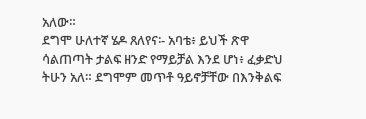አለው።
ደግሞ ሁለተኛ ሄዶ ጸለየና፡- አባቴ፥ ይህች ጽዋ ሳልጠጣት ታልፍ ዘንድ የማይቻል እንደ ሆነ፥ ፈቃድህ ትሁን አለ። ደግሞም መጥቶ ዓይኖቻቸው በእንቅልፍ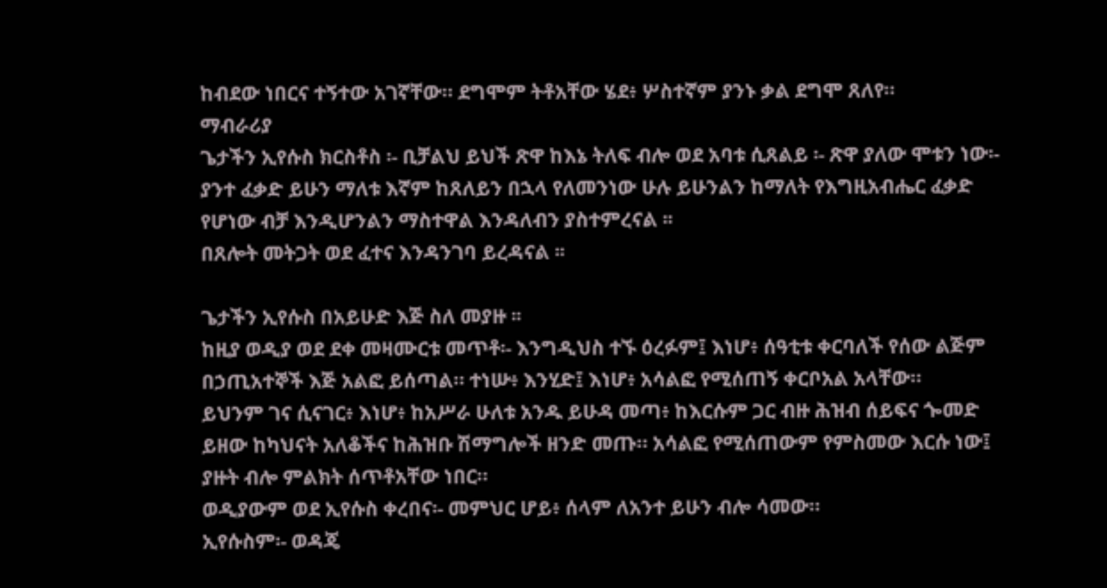ከብደው ነበርና ተኝተው አገኛቸው። ደግሞም ትቶአቸው ሄደ፥ ሦስተኛም ያንኑ ቃል ደግሞ ጸለየ።
ማብራሪያ
ጌታችን ኢየሱስ ክርስቶስ ፡- ቢቻልህ ይህች ጽዋ ከእኔ ትለፍ ብሎ ወደ አባቱ ሲጸልይ ፡- ጽዋ ያለው ሞቱን ነው፡- ያንተ ፈቃድ ይሁን ማለቱ እኛም ከጸለይን በኋላ የለመንነው ሁሉ ይሁንልን ከማለት የእግዚአብሔር ፈቃድ የሆነው ብቻ እንዲሆንልን ማስተዋል እንዳለብን ያስተምረናል ፡፡
በጸሎት መትጋት ወደ ፈተና እንዳንገባ ይረዳናል ፡፡

ጌታችን ኢየሱስ በአይሁድ እጅ ስለ መያዙ ፡፡
ከዚያ ወዲያ ወደ ደቀ መዛሙርቱ መጥቶ፡- እንግዲህስ ተኙ ዕረፉም፤ እነሆ፥ ሰዓቲቱ ቀርባለች የሰው ልጅም በኃጢአተኞች እጅ አልፎ ይሰጣል። ተነሡ፥ እንሂድ፤ እነሆ፥ አሳልፎ የሚሰጠኝ ቀርቦአል አላቸው።
ይህንም ገና ሲናገር፥ እነሆ፥ ከአሥራ ሁለቱ አንዱ ይሁዳ መጣ፥ ከእርሱም ጋር ብዙ ሕዝብ ሰይፍና ጐመድ ይዘው ከካህናት አለቆችና ከሕዝቡ ሽማግሎች ዘንድ መጡ። አሳልፎ የሚሰጠውም የምስመው እርሱ ነው፤ ያዙት ብሎ ምልክት ሰጥቶአቸው ነበር።
ወዲያውም ወደ ኢየሱስ ቀረበና፡- መምህር ሆይ፥ ሰላም ለአንተ ይሁን ብሎ ሳመው።
ኢየሱስም፡- ወዳጄ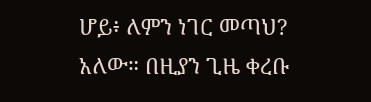ሆይ፥ ለምን ነገር መጣህ? አለው። በዚያን ጊዜ ቀረቡ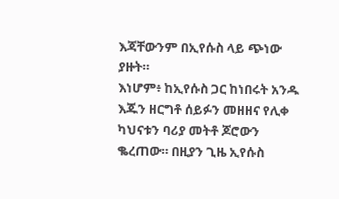እጃቸውንም በኢየሱስ ላይ ጭነው ያዙት።
እነሆም፥ ከኢየሱስ ጋር ከነበሩት አንዱ እጁን ዘርግቶ ሰይፉን መዘዘና የሊቀ ካህናቱን ባሪያ መትቶ ጆሮውን ቈረጠው። በዚያን ጊዜ ኢየሱስ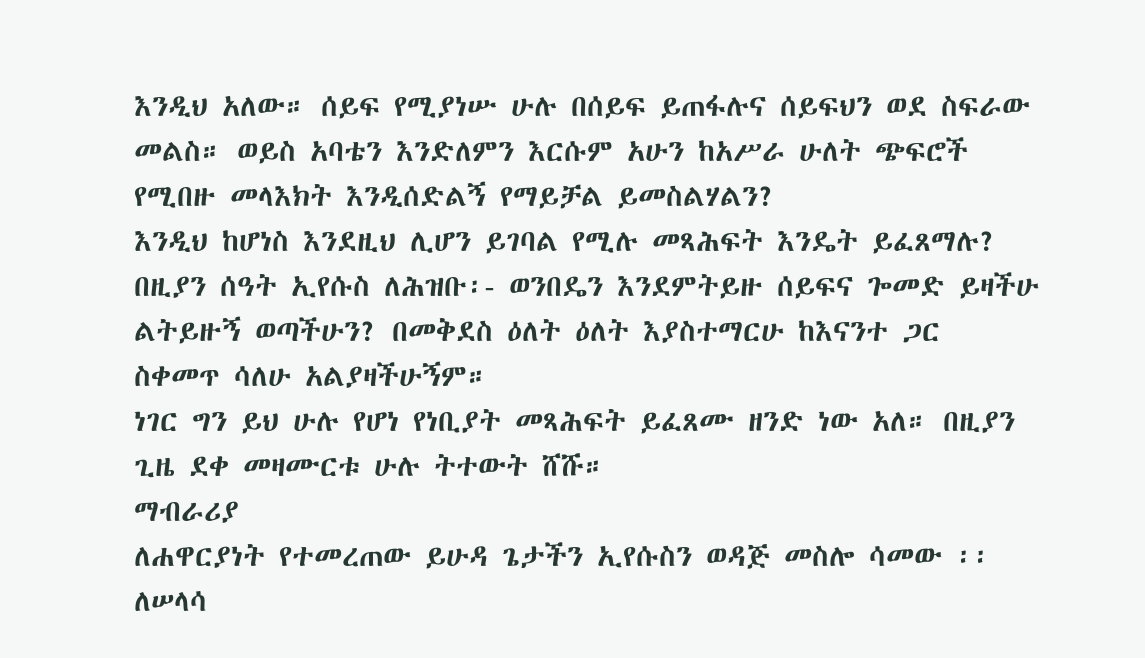እንዲህ አለው። ሰይፍ የሚያነሡ ሁሉ በሰይፍ ይጠፋሉና ሰይፍህን ወደ ስፍራው መልስ። ወይስ አባቴን እንድለምን እርሱም አሁን ከአሥራ ሁለት ጭፍሮች የሚበዙ መላእክት እንዲሰድልኝ የማይቻል ይመስልሃልን?
እንዲህ ከሆነስ እንደዚህ ሊሆን ይገባል የሚሉ መጻሕፍት እንዴት ይፈጸማሉ? በዚያን ሰዓት ኢየሱስ ለሕዝቡ፡- ወንበዴን እንደምትይዙ ሰይፍና ጐመድ ይዛችሁ ልትይዙኝ ወጣችሁን? በመቅደስ ዕለት ዕለት እያስተማርሁ ከእናንተ ጋር ስቀመጥ ሳለሁ አልያዛችሁኝም።
ነገር ግን ይህ ሁሉ የሆነ የነቢያት መጻሕፍት ይፈጸሙ ዘንድ ነው አለ። በዚያን ጊዜ ደቀ መዛሙርቱ ሁሉ ትተውት ሸሹ።
ማብራሪያ
ለሐዋርያነት የተመረጠው ይሁዳ ጌታችን ኢየሱስን ወዳጅ መስሎ ሳመው ፡፡ ለሠላሳ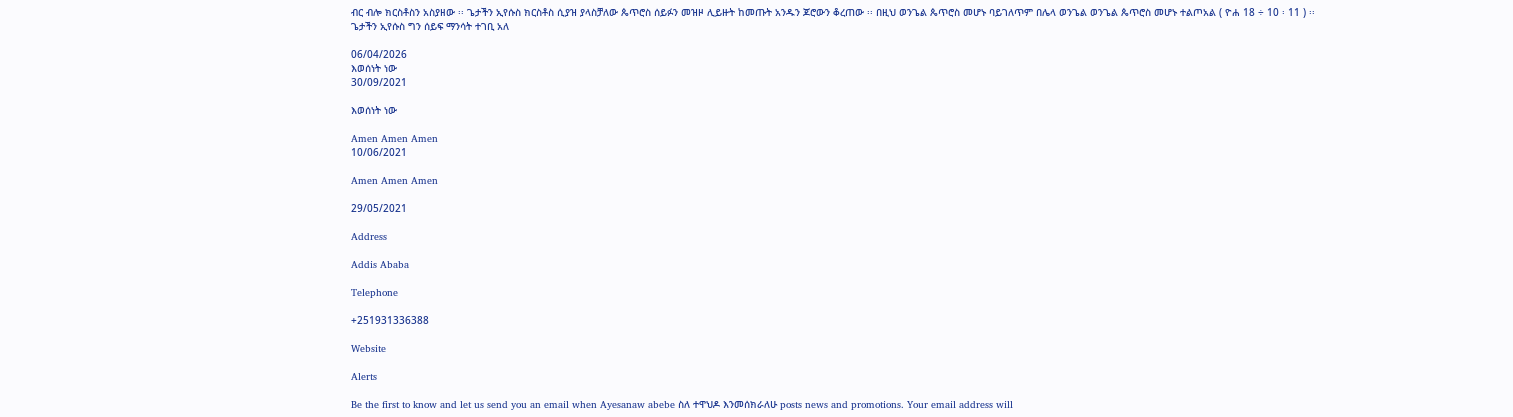ብር ብሎ ክርስቶስን አስያዘው ፡፡ ጌታችን ኢየሱስ ክርስቶስ ሲያዝ ያላስቻለው ጴጥሮስ ሰይፉን መዝዞ ሊይዙት ከመጡት አንዱን ጆሮውን ቆረጠው ፡፡ በዚህ ወንጌል ጴጥሮስ መሆኑ ባይገለጥም በሌላ ወንጌል ወንጌል ጴጥሮስ መሆኑ ተልጦአል ( ዮሐ 18 ÷ 10 ፡ 11 ) ፡፡ ጌታችን ኢየሱስ ግን ሰይፍ ማንሳት ተገቢ አለ

06/04/2026
እወሰነት ነው
30/09/2021

እወሰነት ነው

Amen Amen Amen
10/06/2021

Amen Amen Amen

29/05/2021

Address

Addis Ababa

Telephone

+251931336388

Website

Alerts

Be the first to know and let us send you an email when Ayesanaw abebe ስለ ተዋህዶ እንመሰክራለሁ posts news and promotions. Your email address will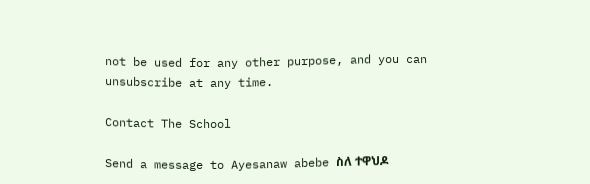not be used for any other purpose, and you can unsubscribe at any time.

Contact The School

Send a message to Ayesanaw abebe ስለ ተዋህዶ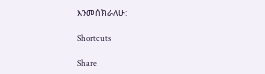እንመሰክራለሁ:

Shortcuts

Share